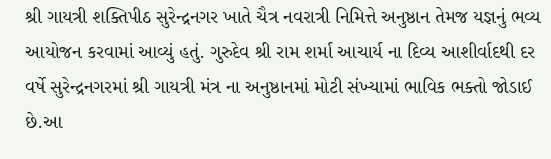શ્રી ગાયત્રી શક્તિપીઠ સુરેન્દ્રનગર ખાતે ચૈત્ર નવરાત્રી નિમિત્તે અનુષ્ઠાન તેમજ યજ્ઞનું ભવ્ય આયોજન કરવામાં આવ્યું હતું. ગુરુદેવ શ્રી રામ શર્મા આચાર્ય ના દિવ્ય આશીર્વાદથી દર વર્ષે સુરેન્દ્રનગરમાં શ્રી ગાયત્રી મંત્ર ના અનુષ્ઠાનમાં મોટી સંખ્યામાં ભાવિક ભક્તો જોડાઈ છે.આ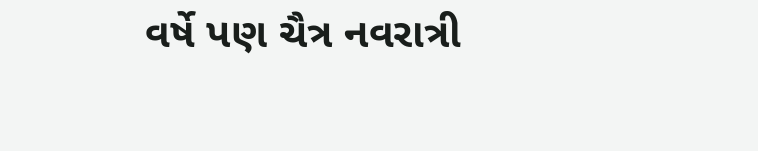વર્ષે પણ ચૈત્ર નવરાત્રી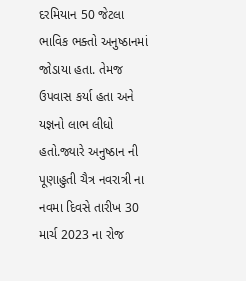દરમિયાન 50 જેટલા ભાવિક ભક્તો અનુષ્ઠાનમાં જોડાયા હતા. તેમજ ઉપવાસ કર્યા હતા અને યજ્ઞનો લાભ લીધો હતો.જ્યારે અનુષ્ઠાન ની પૂણાહુતી ચૈત્ર નવરાત્રી ના નવમા દિવસે તારીખ 30 માર્ચ 2023 ના રોજ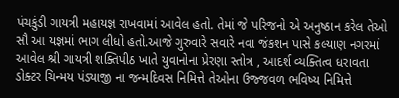પંચકુંડી ગાયત્રી મહાયજ્ઞ રાખવામાં આવેલ હતો. તેમાં જે પરિજનો એ અનુષ્ઠાન કરેલ તેઓ સૌ આ યજ્ઞમાં ભાગ લીધો હતો.આજે ગુરુવારે સવારે નવા જંકશન પાસે કલ્યાણ નગરમાં આવેલ શ્રી ગાયત્રી શક્તિપીઠ ખાતે યુવાનોના પ્રેરણા સ્તોત્ર , આદર્શ વ્યક્તિત્વ ધરાવતા ડોક્ટર ચિન્મય પંડ્યાજી ના જન્મદિવસ નિમિત્તે તેઓના ઉજ્જવળ ભવિષ્ય નિમિત્તે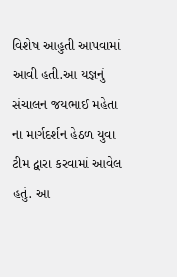વિશેષ આહુતી આપવામાં આવી હતી.આ યજ્ઞનું સંચાલન જયભાઈ મહેતા ના માર્ગદર્શન હેઠળ યુવા ટીમ દ્વારા કરવામાં આવેલ હતું. આ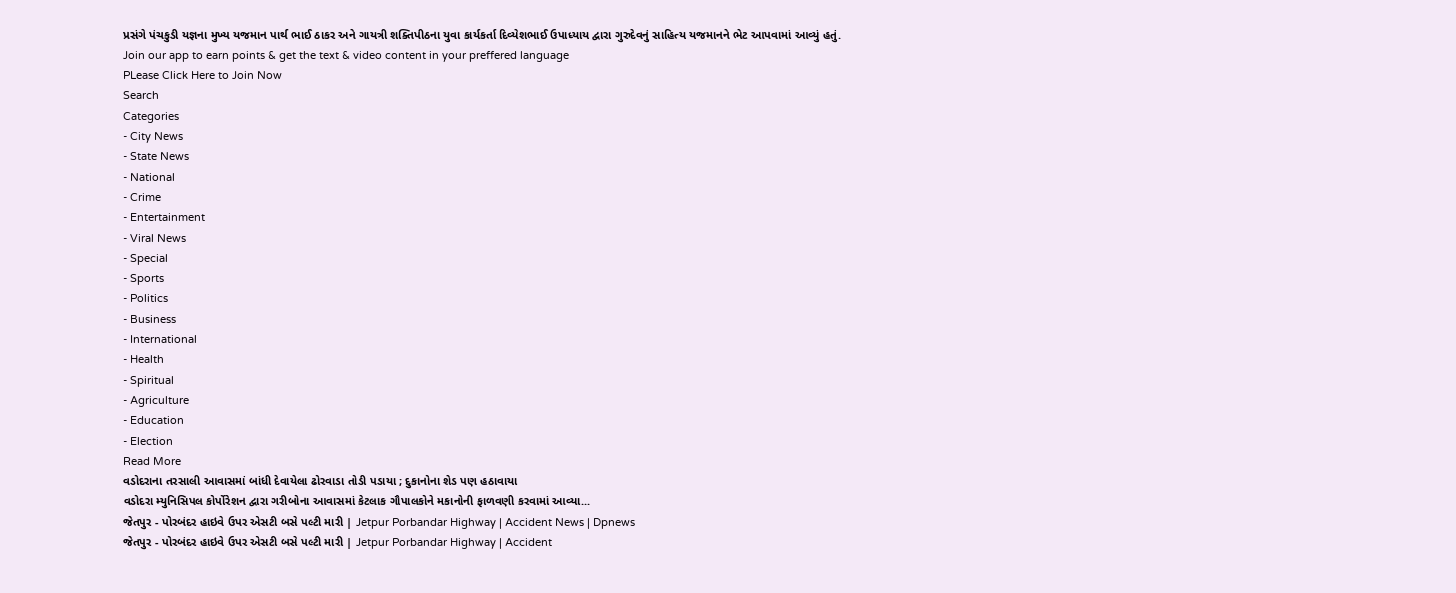પ્રસંગે પંચકુડી યજ્ઞના મુખ્ય યજમાન પાર્થ ભાઈ ઠાકર અને ગાયત્રી શક્તિપીઠના યુવા કાર્યકર્તા દિવ્યેશભાઈ ઉપાધ્યાય દ્વારા ગુરુદેવનું સાહિત્ય યજમાનને ભેટ આપવામાં આવ્યું હતું.
Join our app to earn points & get the text & video content in your preffered language
PLease Click Here to Join Now
Search
Categories
- City News
- State News
- National
- Crime
- Entertainment
- Viral News
- Special
- Sports
- Politics
- Business
- International
- Health
- Spiritual
- Agriculture
- Education
- Election
Read More
વડોદરાના તરસાલી આવાસમાં બાંધી દેવાયેલા ઢોરવાડા તોડી પડાયા ; દુકાનોના શેડ પણ હઠાવાયા
વડોદરા મ્યુનિસિપલ કોર્પોરેશન દ્વારા ગરીબોના આવાસમાં કેટલાક ગૌપાલકોને મકાનોની ફાળવણી કરવામાં આવ્યા...
જેતપુર - પોરબંદર હાઇવે ઉપર એસટી બસે પલ્ટી મારી | Jetpur Porbandar Highway | Accident News | Dpnews
જેતપુર - પોરબંદર હાઇવે ઉપર એસટી બસે પલ્ટી મારી | Jetpur Porbandar Highway | Accident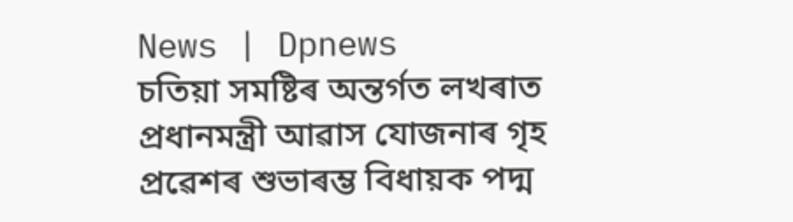News | Dpnews
চতিয়া সমষ্টিৰ অন্তৰ্গত লখৰাত প্ৰধানমন্ত্রী আৱাস যোজনাৰ গৃহ প্ৰৱেশৰ শুভাৰম্ভ বিধায়ক পদ্ম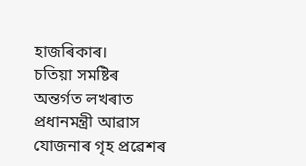হাজৰিকাৰ।
চতিয়া সমষ্টিৰ অন্তৰ্গত লখৰাত প্ৰধানমন্ত্রী আৱাস যোজনাৰ গৃহ প্ৰৱেশৰ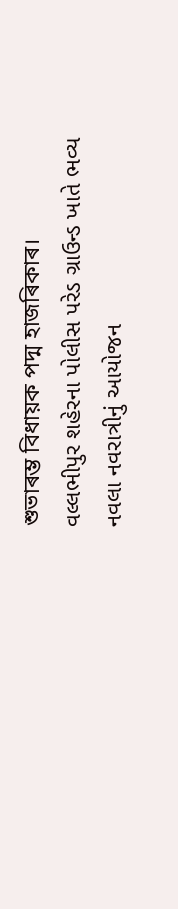শুভাৰম্ভ বিধায়ক পদ্ম হাজৰিকাৰ।
વલ્લભીપુર શહેરના પોલીસ પરેડ ગ્રાઉન્ડ ખાતે ભવ્ય નવલા નવરાત્રીનું આયોજન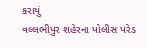કરાયું
વલ્લભીપુર શહેરના પોલીસ પરેડ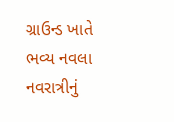ગ્રાઉન્ડ ખાતે ભવ્ય નવલા નવરાત્રીનું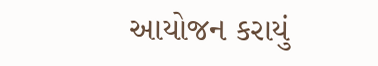આયોજન કરાયું